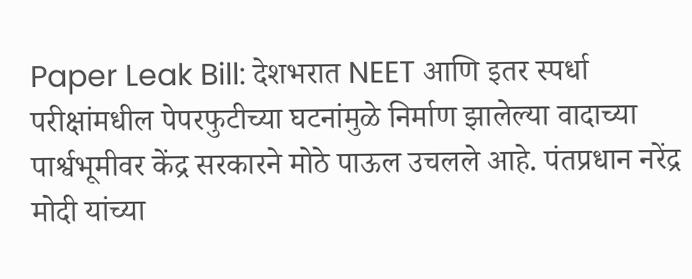Paper Leak Bill: देशभरात NEET आणि इतर स्पर्धा परीक्षांमधील पेपरफुटीच्या घटनांमुळे निर्माण झालेल्या वादाच्या पार्श्वभूमीवर केंद्र सरकारने मोठे पाऊल उचलले आहे. पंतप्रधान नरेंद्र मोदी यांच्या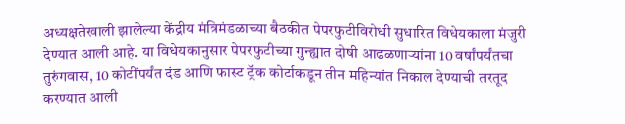अध्यक्षतेखाली झालेल्या केंद्रीय मंत्रिमंडळाच्या बैठकीत पेपरफुटीविरोधी सुधारित विधेयकाला मंजुरी देण्यात आली आहे. या विधेयकानुसार पेपरफुटीच्या गुन्ह्यात दोषी आढळणाऱ्यांना 10 वर्षांपर्यंतचा तुरुंगवास, 10 कोटींपर्यंत दंड आणि फास्ट ट्रॅक कोर्टाकडून तीन महिन्यांत निकाल देण्याची तरतूद करण्यात आली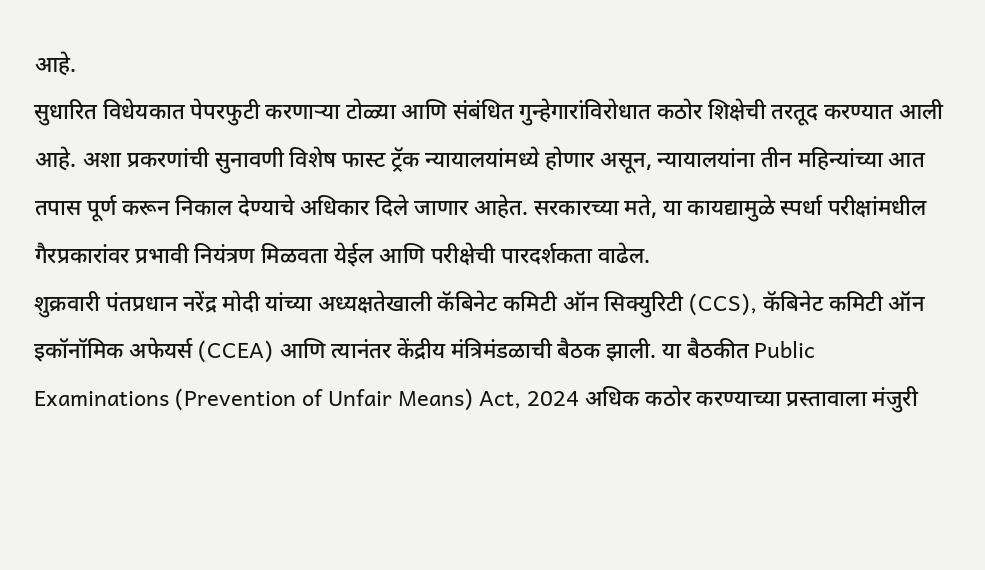आहे.
सुधारित विधेयकात पेपरफुटी करणाऱ्या टोळ्या आणि संबंधित गुन्हेगारांविरोधात कठोर शिक्षेची तरतूद करण्यात आली आहे. अशा प्रकरणांची सुनावणी विशेष फास्ट ट्रॅक न्यायालयांमध्ये होणार असून, न्यायालयांना तीन महिन्यांच्या आत तपास पूर्ण करून निकाल देण्याचे अधिकार दिले जाणार आहेत. सरकारच्या मते, या कायद्यामुळे स्पर्धा परीक्षांमधील गैरप्रकारांवर प्रभावी नियंत्रण मिळवता येईल आणि परीक्षेची पारदर्शकता वाढेल.
शुक्रवारी पंतप्रधान नरेंद्र मोदी यांच्या अध्यक्षतेखाली कॅबिनेट कमिटी ऑन सिक्युरिटी (CCS), कॅबिनेट कमिटी ऑन इकॉनॉमिक अफेयर्स (CCEA) आणि त्यानंतर केंद्रीय मंत्रिमंडळाची बैठक झाली. या बैठकीत Public Examinations (Prevention of Unfair Means) Act, 2024 अधिक कठोर करण्याच्या प्रस्तावाला मंजुरी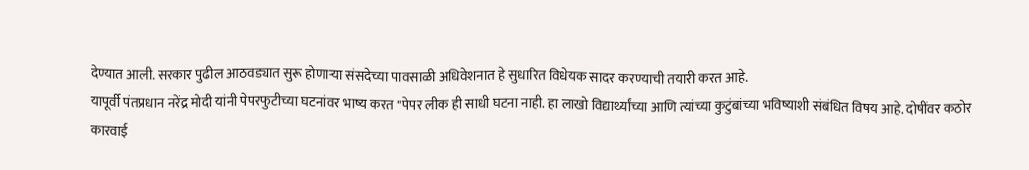देण्यात आली. सरकार पुढील आठवड्यात सुरू होणाऱ्या संसदेच्या पावसाळी अधिवेशनात हे सुधारित विधेयक सादर करण्याची तयारी करत आहे.
यापूर्वी पंतप्रधान नरेंद्र मोदी यांनी पेपरफुटीच्या घटनांवर भाष्य करत "पेपर लीक ही साधी घटना नाही. हा लाखो विद्यार्थ्यांच्या आणि त्यांच्या कुटुंबांच्या भविष्याशी संबंधित विषय आहे. दोषींवर कठोर कारवाई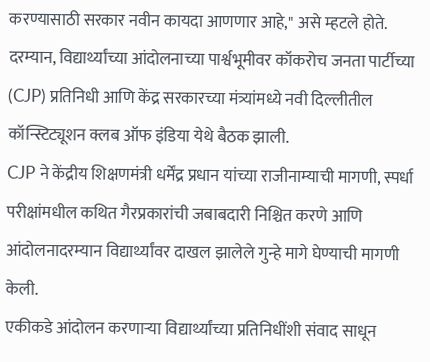करण्यासाठी सरकार नवीन कायदा आणणार आहे," असे म्हटले होते.
दरम्यान, विद्यार्थ्यांच्या आंदोलनाच्या पार्श्वभूमीवर कॉकरोच जनता पार्टीच्या (CJP) प्रतिनिधी आणि केंद्र सरकारच्या मंत्र्यांमध्ये नवी दिल्लीतील कॉन्स्टिट्यूशन क्लब ऑफ इंडिया येथे बैठक झाली.
CJP ने केंद्रीय शिक्षणमंत्री धर्मेंद्र प्रधान यांच्या राजीनाम्याची मागणी, स्पर्धा परीक्षांमधील कथित गैरप्रकारांची जबाबदारी निश्चित करणे आणि आंदोलनादरम्यान विद्यार्थ्यांवर दाखल झालेले गुन्हे मागे घेण्याची मागणी केली.
एकीकडे आंदोलन करणाऱ्या विद्यार्थ्यांच्या प्रतिनिधींशी संवाद साधून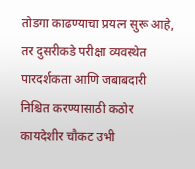तोडगा काढण्याचा प्रयत्न सुरू आहे, तर दुसरीकडे परीक्षा व्यवस्थेत पारदर्शकता आणि जबाबदारी निश्चित करण्यासाठी कठोर कायदेशीर चौकट उभी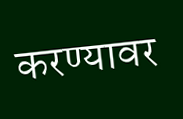करण्यावर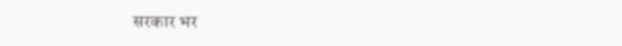सरकार भर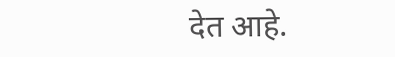देत आहे.